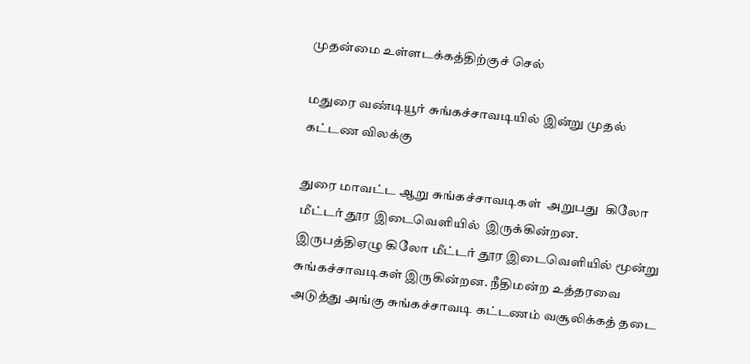முதன்மை உள்ளடக்கத்திற்குச் செல்

மதுரை வண்டியூர் சுங்கச்சாவடியில் இன்று முதல் கட்டண விலக்கு

துரை மாவட்ட ஆறு சுங்கச்சாவடிகள்  அறுபது  கிலோ மீட்டர் தூர இடைவெளியில்  இருக்கின்றன. இருபத்திஏழு கிலோ மீட்டர் தூர இடைவெளியில் மூன்று  சுங்கச்சாவடிகள் இருகின்றன. நீதிமன்ற உத்தரவை அடுத்து அங்கு சுங்கச்சாவடி கட்டணம் வசூலிக்கத் தடை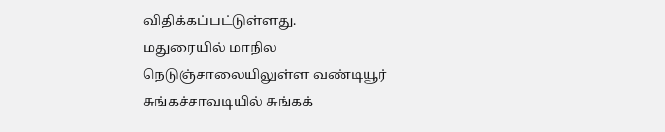விதிக்கப்பட்டுள்ளது.
மதுரையில் மாநில நெடுஞ்சாலையிலுள்ள வண்டியூர் சுங்கச்சாவடியில் சுங்கக்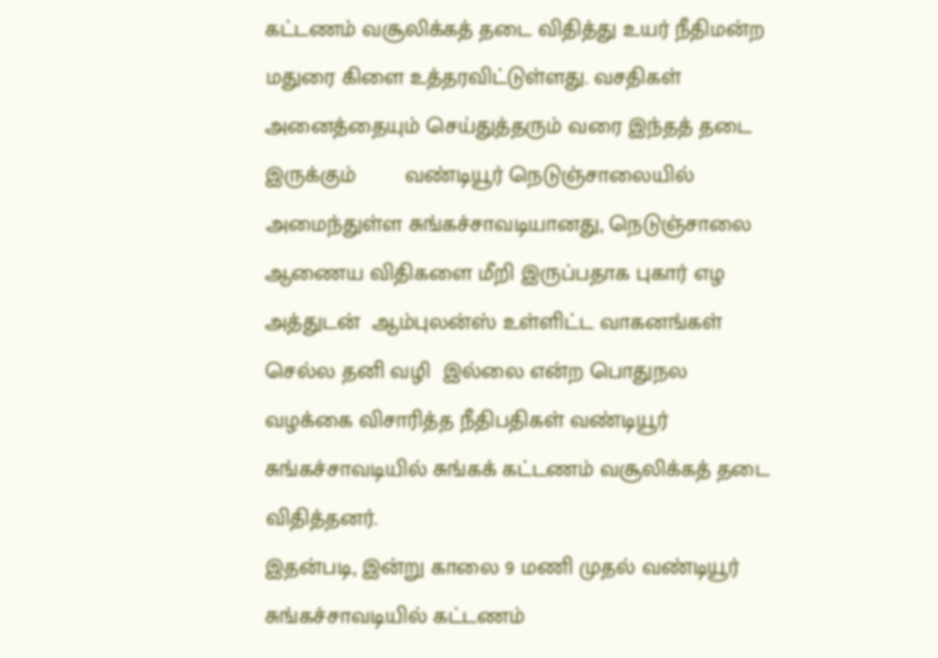கட்டணம் வசூலிக்கத் தடை விதித்து உயர் நீதிமன்ற மதுரை கிளை உத்தரவிட்டுள்ளது. வசதிகள் அனைத்தையும் செய்துத்தரும் வரை இந்தத் தடை இருக்கும்        வண்டியூர் நெடுஞ்சாலையில் அமைந்துள்ள சுங்கச்சாவடியானது, நெடுஞ்சாலை ஆணைய விதிகளை மீறி இருப்பதாக புகார் எழ அத்துடன்  ஆம்புலன்ஸ் உள்ளிட்ட வாகனங்கள் செல்ல தனி வழி  இல்லை என்ற பொதுநல வழக்கை விசாரித்த நீதிபதிகள் வண்டியூர் சுங்கச்சாவடியில் சுங்கக் கட்டணம் வசூலிக்கத் தடை விதித்தனர்.
இதன்படி, இன்று காலை 9 மணி முதல் வண்டியூர் சுங்கச்சாவடியில் கட்டணம்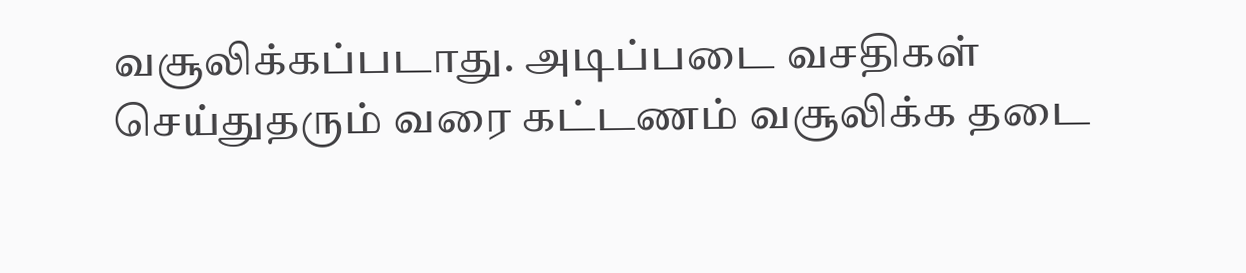வசூலிக்கப்படாது. அடிப்படை வசதிகள் செய்துதரும் வரை கட்டணம் வசூலிக்க தடை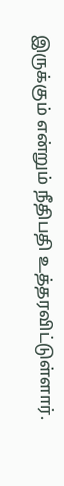இருக்கும் என்றும் நீதிபதி உத்தரவிட்டுள்ளார்.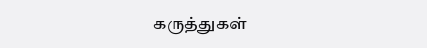கருத்துகள்